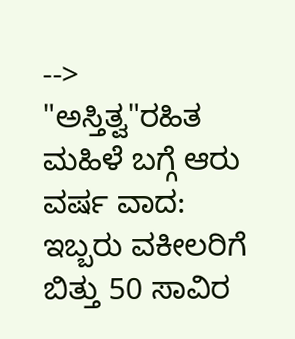-->
"ಅಸ್ತಿತ್ವ"ರಹಿತ ಮಹಿಳೆ ಬಗ್ಗೆ ಆರು ವರ್ಷ ವಾದ: ಇಬ್ಬರು ವಕೀಲರಿಗೆ ಬಿತ್ತು 50 ಸಾವಿರ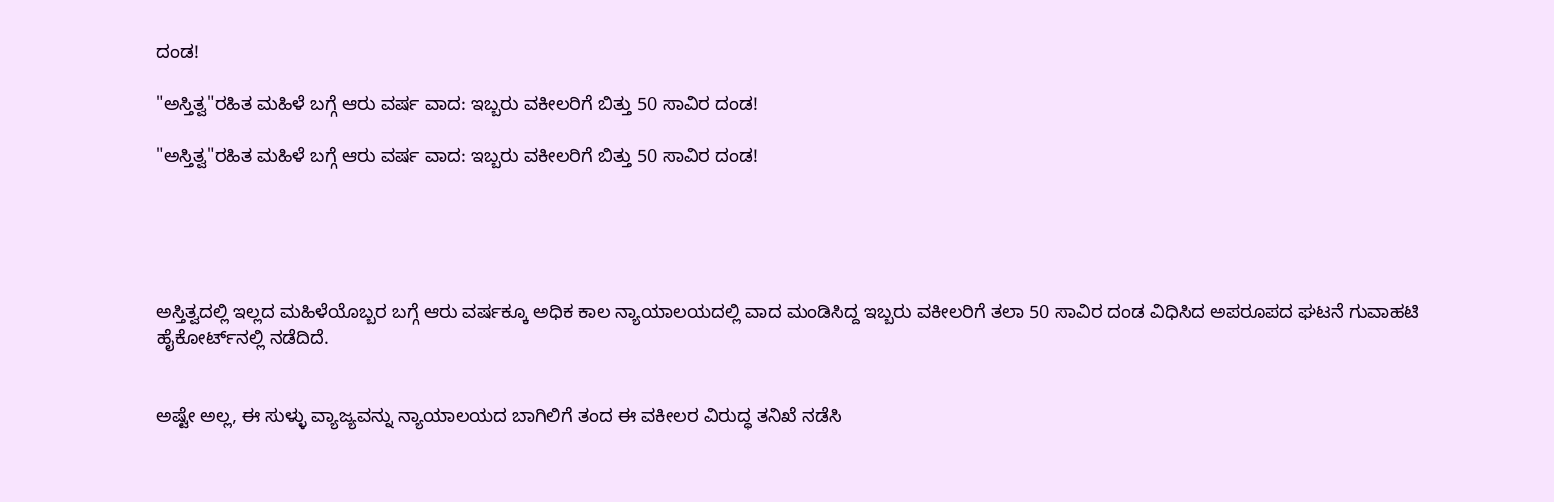ದಂಡ!

"ಅಸ್ತಿತ್ವ"ರಹಿತ ಮಹಿಳೆ ಬಗ್ಗೆ ಆರು ವರ್ಷ ವಾದ: ಇಬ್ಬರು ವಕೀಲರಿಗೆ ಬಿತ್ತು 50 ಸಾವಿರ ದಂಡ!

"ಅಸ್ತಿತ್ವ"ರಹಿತ ಮಹಿಳೆ ಬಗ್ಗೆ ಆರು ವರ್ಷ ವಾದ: ಇಬ್ಬರು ವಕೀಲರಿಗೆ ಬಿತ್ತು 50 ಸಾವಿರ ದಂಡ!





ಅಸ್ತಿತ್ವದಲ್ಲಿ ಇಲ್ಲದ ಮಹಿಳೆಯೊಬ್ಬರ ಬಗ್ಗೆ ಆರು ವರ್ಷಕ್ಕೂ ಅಧಿಕ ಕಾಲ ನ್ಯಾಯಾಲಯದಲ್ಲಿ ವಾದ ಮಂಡಿಸಿದ್ದ ಇಬ್ಬರು ವಕೀಲರಿಗೆ ತಲಾ 50 ಸಾವಿರ ದಂಡ ವಿಧಿಸಿದ ಅಪರೂಪದ ಘಟನೆ ಗುವಾಹಟಿ ಹೈಕೋರ್ಟ್‌ನಲ್ಲಿ ನಡೆದಿದೆ.


ಅಷ್ಟೇ ಅಲ್ಲ, ಈ ಸುಳ್ಳು ವ್ಯಾಜ್ಯವನ್ನು ನ್ಯಾಯಾಲಯದ ಬಾಗಿಲಿಗೆ ತಂದ ಈ ವಕೀಲರ ವಿರುದ್ಧ ತನಿಖೆ ನಡೆಸಿ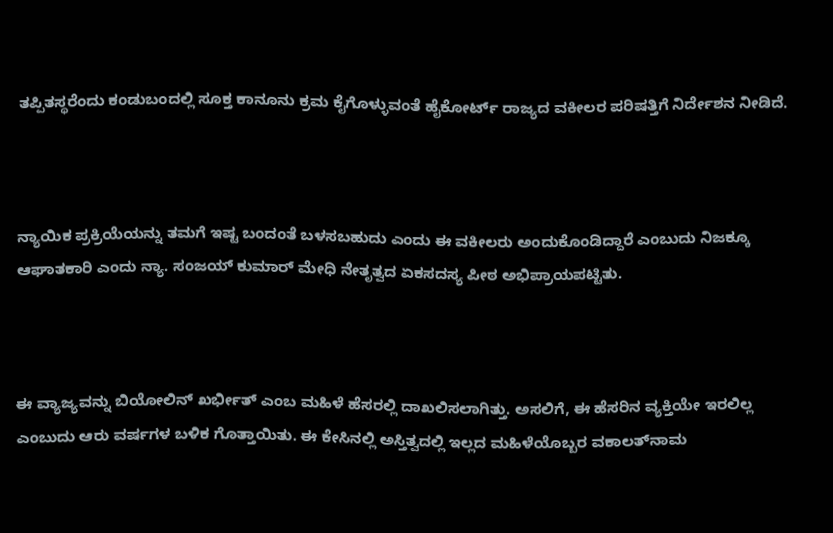ತಪ್ಪಿತಸ್ಥರೆಂದು ಕಂಡುಬಂದಲ್ಲಿ ಸೂಕ್ತ ಕಾನೂನು ಕ್ರಮ ಕೈಗೊಳ್ಳುವಂತೆ ಹೈಕೋರ್ಟ್ ರಾಜ್ಯದ ವಕೀಲರ ಪರಿಷತ್ತಿಗೆ ನಿರ್ದೇಶನ ನೀಡಿದೆ.



ನ್ಯಾಯಿಕ ಪ್ರಕ್ರಿಯೆಯನ್ನು ತಮಗೆ ಇಷ್ಟ ಬಂದಂತೆ ಬಳಸಬಹುದು ಎಂದು ಈ ವಕೀಲರು ಅಂದುಕೊಂಡಿದ್ದಾರೆ ಎಂಬುದು ನಿಜಕ್ಕೂ ಆಘಾತಕಾರಿ ಎಂದು ನ್ಯಾ. ಸಂಜಯ್ ಕುಮಾರ್ ಮೇಧಿ ನೇತೃತ್ವದ ಏಕಸದಸ್ಯ ಪೀಠ ಅಭಿಪ್ರಾಯಪಟ್ಟಿತು.



ಈ ವ್ಯಾಜ್ಯವನ್ನು ಬಿಯೋಲಿನ್ ಖರ್ಭೀತ್ ಎಂಬ ಮಹಿಳೆ ಹೆಸರಲ್ಲಿ ದಾಖಲಿಸಲಾಗಿತ್ತು. ಅಸಲಿಗೆ, ಈ ಹೆಸರಿನ ವ್ಯಕ್ತಿಯೇ ಇರಲಿಲ್ಲ ಎಂಬುದು ಆರು ವರ್ಷಗಳ ಬಳಿಕ ಗೊತ್ತಾಯಿತು. ಈ ಕೇಸಿನಲ್ಲಿ ಅಸ್ತಿತ್ವದಲ್ಲಿ ಇಲ್ಲದ ಮಹಿಳೆಯೊಬ್ಬರ ವಕಾಲತ್‌ನಾಮ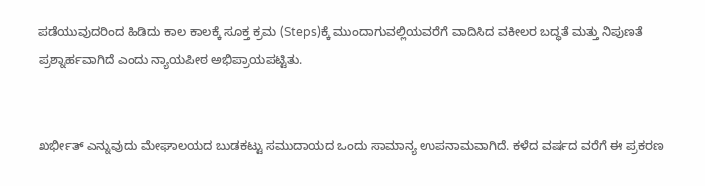ಪಡೆಯುವುದರಿಂದ ಹಿಡಿದು ಕಾಲ ಕಾಲಕ್ಕೆ ಸೂಕ್ತ ಕ್ರಮ (Steps)ಕ್ಕೆ ಮುಂದಾಗುವಲ್ಲಿಯವರೆಗೆ ವಾದಿಸಿದ ವಕೀಲರ ಬದ್ಧತೆ ಮತ್ತು ನಿಪುಣತೆ ಪ್ರಶ್ನಾರ್ಹವಾಗಿದೆ ಎಂದು ನ್ಯಾಯಪೀಠ ಅಭಿಪ್ರಾಯಪಟ್ಟಿತು.


ಖರ್ಭೀತ್‌ ಎನ್ನುವುದು ಮೇಘಾಲಯದ ಬುಡಕಟ್ಟು ಸಮುದಾಯದ ಒಂದು ಸಾಮಾನ್ಯ ಉಪನಾಮವಾಗಿದೆ. ಕಳೆದ ವರ್ಷದ ವರೆಗೆ ಈ ಪ್ರಕರಣ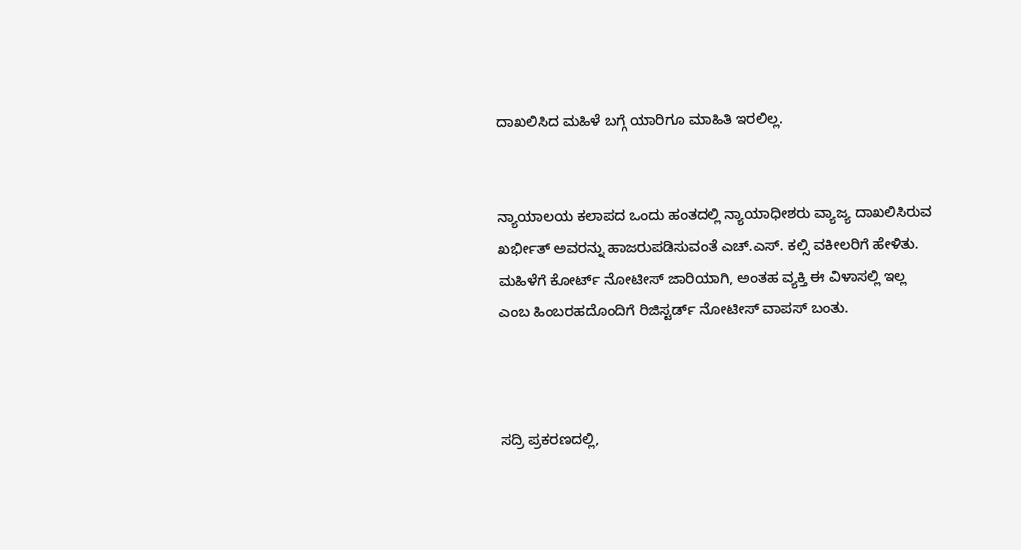ದಾಖಲಿಸಿದ ಮಹಿಳೆ ಬಗ್ಗೆ ಯಾರಿಗೂ ಮಾಹಿತಿ ಇರಲಿಲ್ಲ.


ನ್ಯಾಯಾಲಯ ಕಲಾಪದ ಒಂದು ಹಂತದಲ್ಲಿ ನ್ಯಾಯಾಧೀಶರು ವ್ಯಾಜ್ಯ ದಾಖಲಿಸಿರುವ ಖರ್ಭೀತ್ ಅವರನ್ನು ಹಾಜರುಪಡಿಸುವಂತೆ ಎಚ್.ಎಸ್. ಕಲ್ಸಿ ವಕೀಲರಿಗೆ ಹೇಳಿತು. ಮಹಿಳೆಗೆ ಕೋರ್ಟ್‌ ನೋಟೀಸ್ ಜಾರಿಯಾಗಿ, ಅಂತಹ ವ್ಯಕ್ತಿ ಈ ವಿಳಾಸಲ್ಲಿ ಇಲ್ಲ ಎಂಬ ಹಿಂಬರಹದೊಂದಿಗೆ ರಿಜಿಸ್ಟರ್ಡ್ ನೋಟೀಸ್ ವಾಪಸ್ ಬಂತು.



ಸದ್ರಿ ಪ್ರಕರಣದಲ್ಲಿ,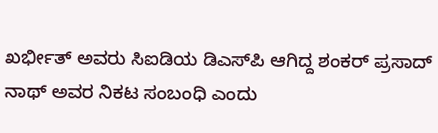ಖರ್ಭೀತ್ ಅವರು ಸಿಐಡಿಯ ಡಿಎಸ್‌ಪಿ ಆಗಿದ್ದ ಶಂಕರ್ ಪ್ರಸಾದ್ ನಾಥ್ ಅವರ ನಿಕಟ ಸಂಬಂಧಿ ಎಂದು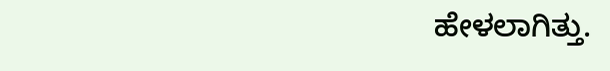ಹೇಳಲಾಗಿತ್ತು.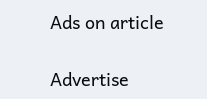Ads on article

Advertise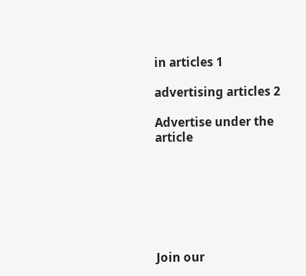in articles 1

advertising articles 2

Advertise under the article







Join our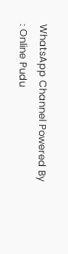WhatsApp Channel Powered By : Online Pudu